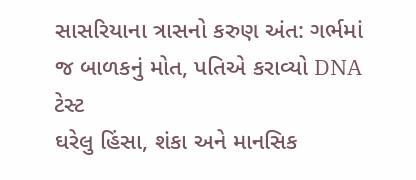સાસરિયાના ત્રાસનો કરુણ અંત: ગર્ભમાં જ બાળકનું મોત, પતિએ કરાવ્યો DNA ટેસ્ટ
ઘરેલુ હિંસા, શંકા અને માનસિક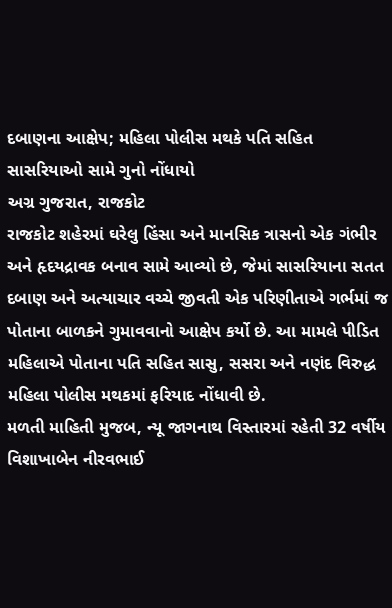દબાણના આક્ષેપ; મહિલા પોલીસ મથકે પતિ સહિત સાસરિયાઓ સામે ગુનો નોંધાયો
અગ્ર ગુજરાત, રાજકોટ
રાજકોટ શહેરમાં ઘરેલુ હિંસા અને માનસિક ત્રાસનો એક ગંભીર અને હૃદયદ્રાવક બનાવ સામે આવ્યો છે, જેમાં સાસરિયાના સતત દબાણ અને અત્યાચાર વચ્ચે જીવતી એક પરિણીતાએ ગર્ભમાં જ પોતાના બાળકને ગુમાવવાનો આક્ષેપ કર્યો છે. આ મામલે પીડિત મહિલાએ પોતાના પતિ સહિત સાસુ, સસરા અને નણંદ વિરુદ્ધ મહિલા પોલીસ મથકમાં ફરિયાદ નોંધાવી છે.
મળતી માહિતી મુજબ, ન્યૂ જાગનાથ વિસ્તારમાં રહેતી 32 વર્ષીય વિશાખાબેન નીરવભાઈ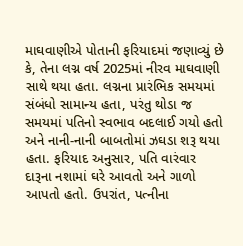માઘવાણીએ પોતાની ફરિયાદમાં જણાવ્યું છે કે, તેના લગ્ન વર્ષ 2025માં નીરવ માઘવાણી સાથે થયા હતા. લગ્નના પ્રારંભિક સમયમાં સંબંધો સામાન્ય હતા, પરંતુ થોડા જ સમયમાં પતિનો સ્વભાવ બદલાઈ ગયો હતો અને નાની-નાની બાબતોમાં ઝઘડા શરૂ થયા હતા. ફરિયાદ અનુસાર, પતિ વારંવાર દારૂના નશામાં ઘરે આવતો અને ગાળો આપતો હતો. ઉપરાંત, પત્નીના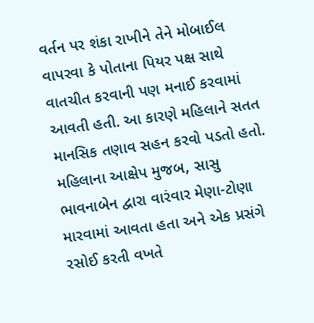વર્તન પર શંકા રાખીને તેને મોબાઈલ વાપરવા કે પોતાના પિયર પક્ષ સાથે વાતચીત કરવાની પણ મનાઈ કરવામાં આવતી હતી. આ કારણે મહિલાને સતત માનસિક તણાવ સહન કરવો પડતો હતો.
મહિલાના આક્ષેપ મુજબ, સાસુ ભાવનાબેન દ્વારા વારંવાર મેણા-ટોણા મારવામાં આવતા હતા અને એક પ્રસંગે રસોઈ કરતી વખતે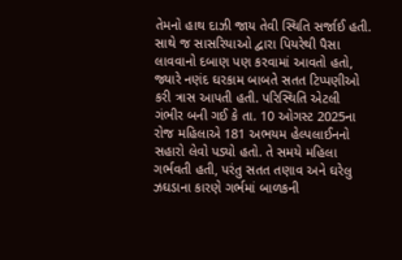તેમનો હાથ દાઝી જાય તેવી સ્થિતિ સર્જાઈ હતી. સાથે જ સાસરિયાઓ દ્વારા પિયરેથી પૈસા લાવવાનો દબાણ પણ કરવામાં આવતો હતો, જ્યારે નણંદ ઘરકામ બાબતે સતત ટિપ્પણીઓ કરી ત્રાસ આપતી હતી. પરિસ્થિતિ એટલી ગંભીર બની ગઈ કે તા. 10 ઓગસ્ટ 2025ના રોજ મહિલાએ 181 અભયમ હેલ્પલાઈનનો સહારો લેવો પડ્યો હતો. તે સમયે મહિલા ગર્ભવતી હતી, પરંતુ સતત તણાવ અને ઘરેલુ ઝઘડાના કારણે ગર્ભમાં બાળકની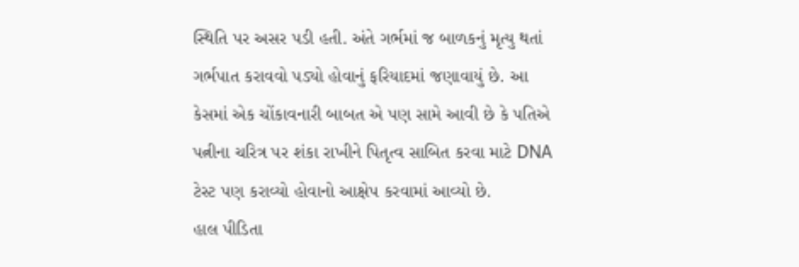સ્થિતિ પર અસર પડી હતી. અંતે ગર્ભમાં જ બાળકનું મૃત્યુ થતાં ગર્ભપાત કરાવવો પડ્યો હોવાનું ફરિયાદમાં જણાવાયું છે. આ કેસમાં એક ચોંકાવનારી બાબત એ પણ સામે આવી છે કે પતિએ પત્નીના ચરિત્ર પર શંકા રાખીને પિતૃત્વ સાબિત કરવા માટે DNA ટેસ્ટ પણ કરાવ્યો હોવાનો આક્ષેપ કરવામાં આવ્યો છે.
હાલ પીડિતા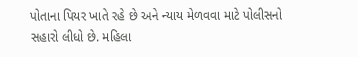પોતાના પિયર ખાતે રહે છે અને ન્યાય મેળવવા માટે પોલીસનો સહારો લીધો છે. મહિલા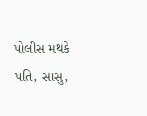પોલીસ મથકે પતિ, સાસુ,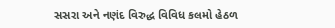સસરા અને નણંદ વિરુદ્ધ વિવિધ કલમો હેઠળ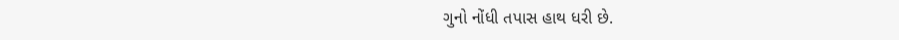ગુનો નોંધી તપાસ હાથ ધરી છે.